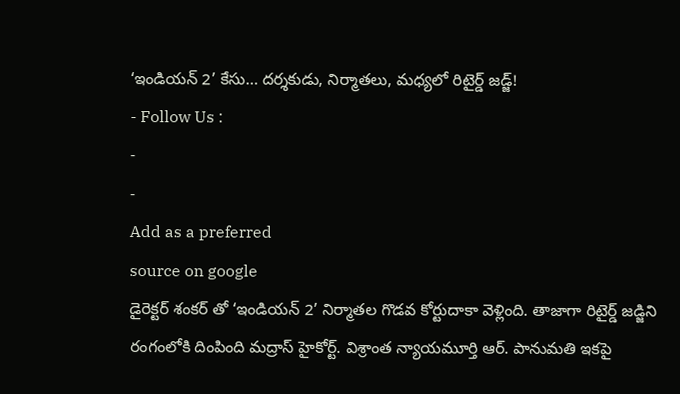‘ఇండియన్ 2’ కేసు… దర్శకుడు, నిర్మాతలు, మధ్యలో రిటైర్డ్ జడ్జ్!
- Follow Us :
-
-
Add as a preferred
source on google
డైరెక్టర్ శంకర్ తో ‘ఇండియన్ 2’ నిర్మాతల గొడవ కోర్టుదాకా వెళ్లింది. తాజాగా రిటైర్డ్ జడ్జిని రంగంలోకి దింపింది మద్రాస్ హైకోర్ట్. విశ్రాంత న్యాయమూర్తి ఆర్. పానుమతి ఇకపై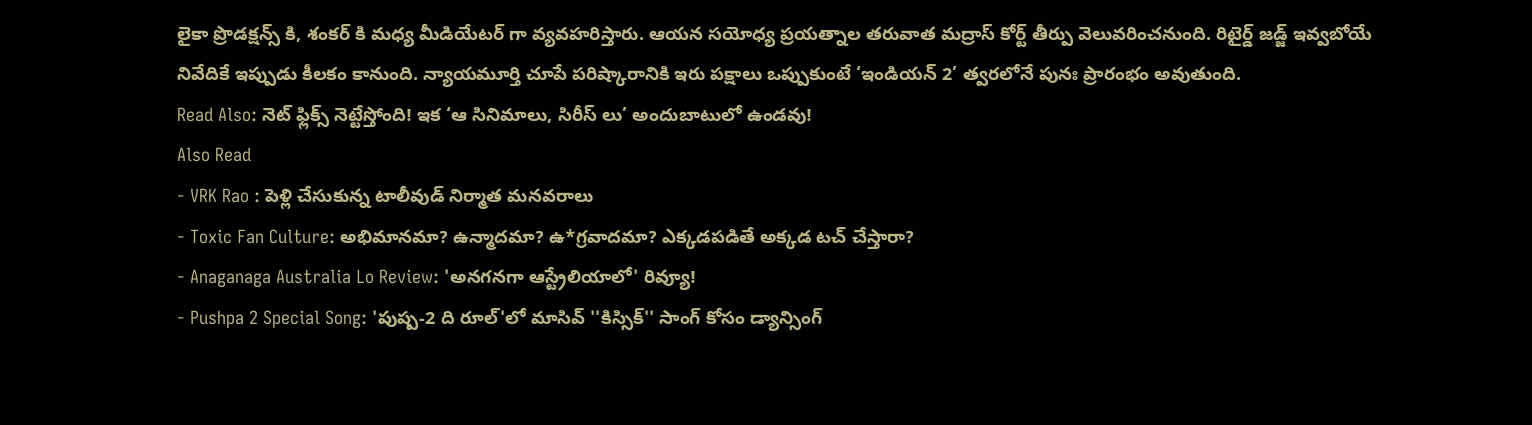లైకా ప్రొడక్షన్స్ కి, శంకర్ కి మధ్య మీడియేటర్ గా వ్యవహరిస్తారు. ఆయన సయోధ్య ప్రయత్నాల తరువాత మద్రాస్ కోర్ట్ తీర్పు వెలువరించనుంది. రిటైర్డ్ జడ్జ్ ఇవ్వబోయే నివేదికే ఇప్పుడు కీలకం కానుంది. న్యాయమూర్తి చూపే పరిష్కారానికి ఇరు పక్షాలు ఒప్పుకుంటే ‘ఇండియన్ 2’ త్వరలోనే పునః ప్రారంభం అవుతుంది.
Read Also: నెట్ ఫ్లిక్స్ నెట్టేస్తోంది! ఇక ‘ఆ సినిమాలు, సిరీస్ లు’ అందుబాటులో ఉండవు!
Also Read
- VRK Rao : పెళ్లి చేసుకున్న టాలీవుడ్ నిర్మాత మనవరాలు
- Toxic Fan Culture: అభిమానమా? ఉన్మాదమా? ఉ*గ్రవాదమా? ఎక్కడపడితే అక్కడ టచ్ చేస్తారా?
- Anaganaga Australia Lo Review: 'అనగనగా ఆస్ట్రేలియాలో' రివ్యూ!
- Pushpa 2 Special Song: 'పుష్ప-2 ది రూల్'లో మాసివ్ ''కిస్సిక్'' సాంగ్ కోసం డ్యాన్సింగ్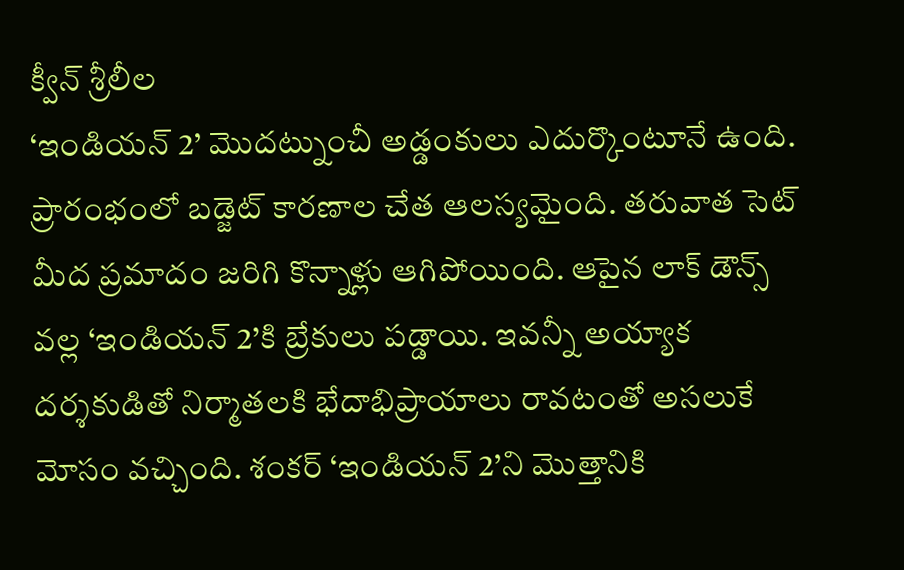క్వీన్ శ్రీలీల
‘ఇండియన్ 2’ మొదట్నుంచీ అడ్డంకులు ఎదుర్కొంటూనే ఉంది. ప్రారంభంలో బడ్జెట్ కారణాల చేత ఆలస్యమైంది. తరువాత సెట్ మీద ప్రమాదం జరిగి కొన్నాళ్లు ఆగిపోయింది. ఆపైన లాక్ డౌన్స్ వల్ల ‘ఇండియన్ 2’కి బ్రేకులు పడ్డాయి. ఇవన్నీ అయ్యాక దర్శకుడితో నిర్మాతలకి భేదాభిప్రాయాలు రావటంతో అసలుకే మోసం వచ్చింది. శంకర్ ‘ఇండియన్ 2’ని మొత్తానికి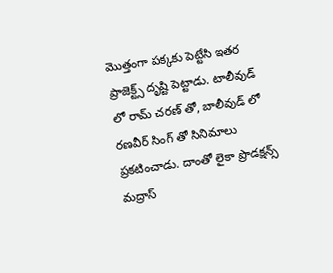మొత్తంగా పక్కకు పెట్టేసి ఇతర ప్రాజెక్ట్స్ దృష్టి పెట్టాడు. టాలీవుడ్ లో రామ్ చరణ్ తో, బాలీవుడ్ లో రణవీర్ సింగ్ తో సినిమాలు ప్రకటించాడు. దాంతో లైకా ప్రొడక్షన్స్ మద్రాస్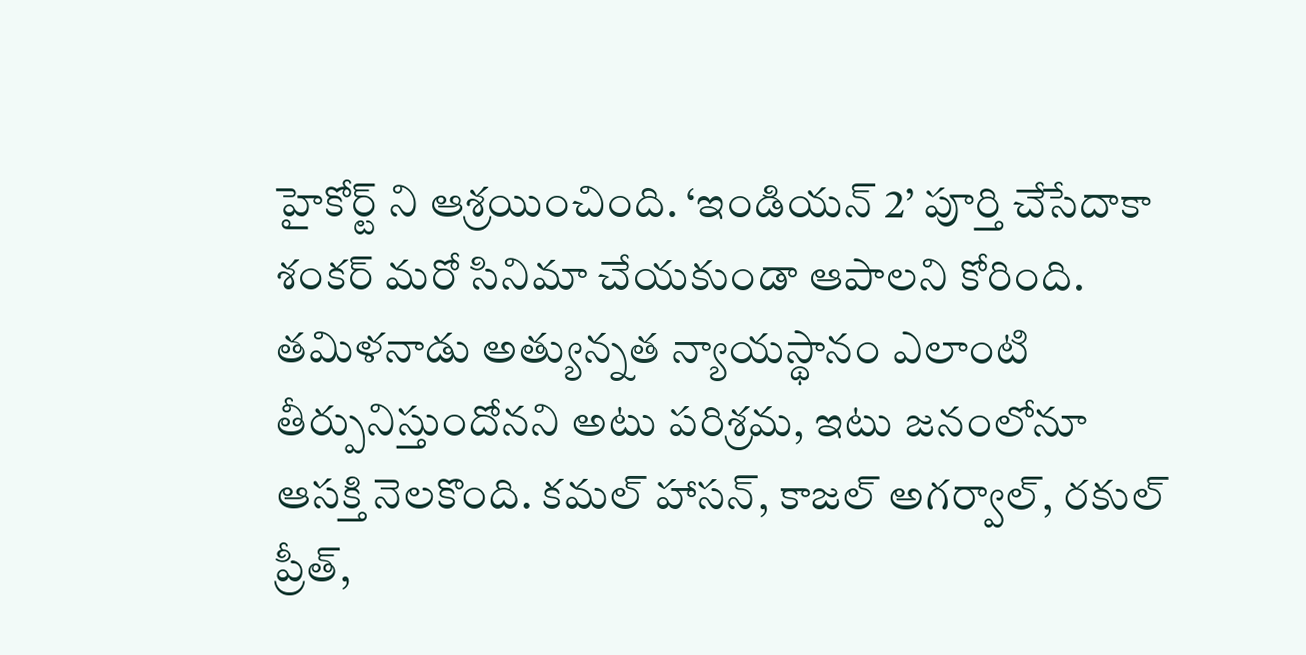హైకోర్ట్ ని ఆశ్రయించింది. ‘ఇండియన్ 2’ పూర్తి చేసేదాకా శంకర్ మరో సినిమా చేయకుండా ఆపాలని కోరింది.
తమిళనాడు అత్యున్నత న్యాయస్థానం ఎలాంటి తీర్పునిస్తుందోనని అటు పరిశ్రమ, ఇటు జనంలోనూ ఆసక్తి నెలకొంది. కమల్ హాసన్, కాజల్ అగర్వాల్, రకుల్ ప్రీత్,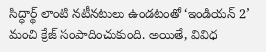సిద్ధార్థ్ లాంటి నటీనటులు ఉండటంతో ‘ఇండియన్ 2’ మంచి క్రేజ్ సంపాదించుకుంది. అయితే, వివిధ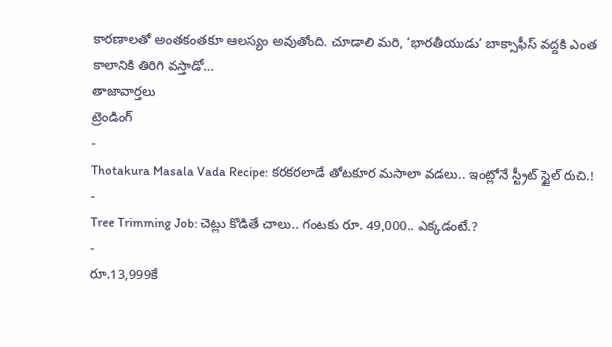కారణాలతో అంతకంతకూ ఆలస్యం అవుతోంది. చూడాలి మరి, ‘భారతీయుడు’ బాక్సాఫీస్ వద్దకి ఎంత కాలానికి తిరిగి వస్తాడో…
తాజావార్తలు
ట్రెండింగ్
-
Thotakura Masala Vada Recipe: కరకరలాడే తోటకూర మసాలా వడలు.. ఇంట్లోనే స్ట్రీట్ స్టైల్ రుచి.!
-
Tree Trimming Job: చెట్లు కొడితే చాలు.. గంటకు రూ. 49,000.. ఎక్కడంటే.?
-
రూ.13,999కే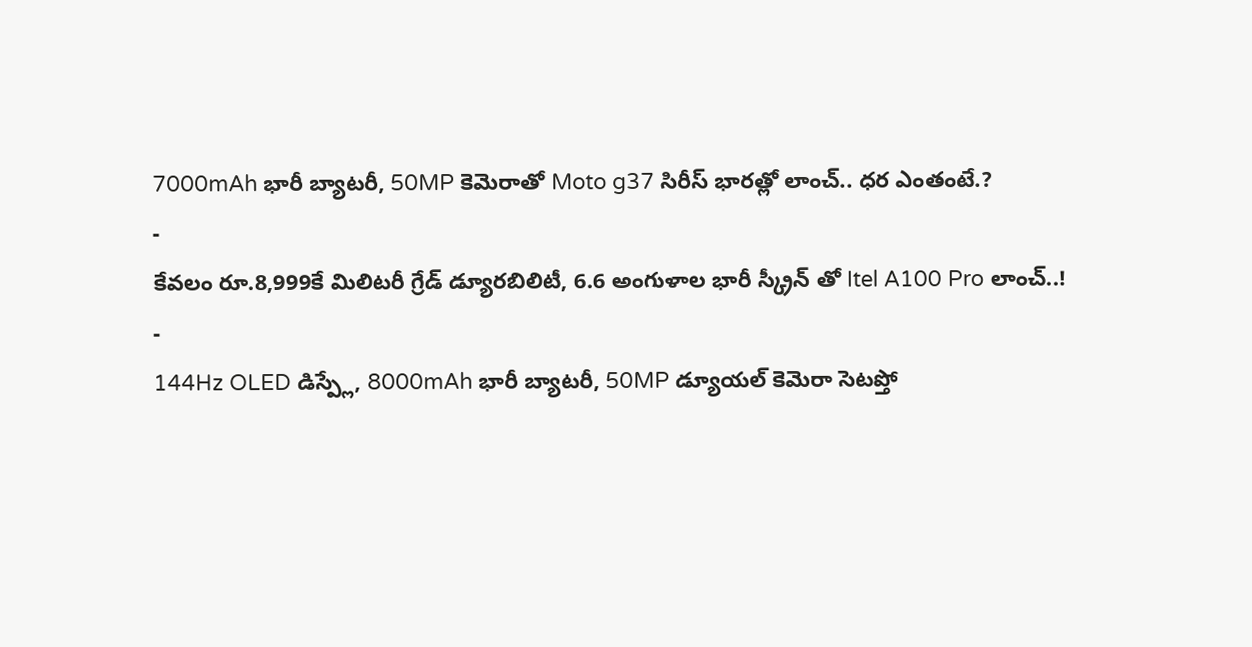7000mAh భారీ బ్యాటరీ, 50MP కెమెరాతో Moto g37 సిరీస్ భారత్లో లాంచ్.. ధర ఎంతంటే.?
-
కేవలం రూ.8,999కే మిలిటరీ గ్రేడ్ డ్యూరబిలిటీ, 6.6 అంగుళాల భారీ స్క్రీన్ తో Itel A100 Pro లాంచ్..!
-
144Hz OLED డిస్ప్లే, 8000mAh భారీ బ్యాటరీ, 50MP డ్యూయల్ కెమెరా సెటప్తో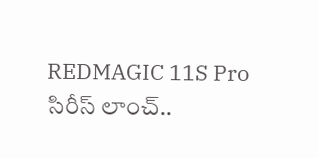REDMAGIC 11S Pro సిరీస్ లాంచ్..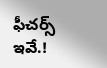ఫీచర్స్ ఇవే.!